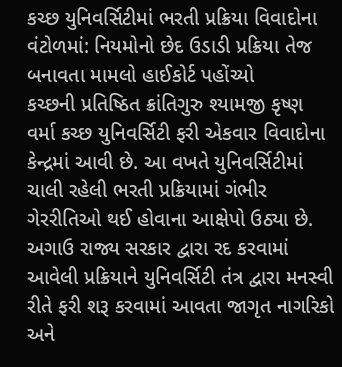કચ્છ યુનિવર્સિટીમાં ભરતી પ્રક્રિયા વિવાદોના વંટોળમાં: નિયમોનો છેદ ઉડાડી પ્રક્રિયા તેજ બનાવતા મામલો હાઈકોર્ટ પહોંચ્યો
કચ્છની પ્રતિષ્ઠિત ક્રાંતિગુરુ શ્યામજી કૃષ્ણ વર્મા કચ્છ યુનિવર્સિટી ફરી એકવાર વિવાદોના કેન્દ્રમાં આવી છે. આ વખતે યુનિવર્સિટીમાં ચાલી રહેલી ભરતી પ્રક્રિયામાં ગંભીર ગેરરીતિઓ થઈ હોવાના આક્ષેપો ઉઠ્યા છે. અગાઉ રાજ્ય સરકાર દ્વારા રદ કરવામાં આવેલી પ્રક્રિયાને યુનિવર્સિટી તંત્ર દ્વારા મનસ્વી રીતે ફરી શરૂ કરવામાં આવતા જાગૃત નાગરિકો અને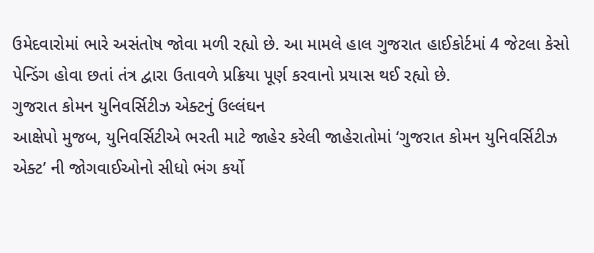ઉમેદવારોમાં ભારે અસંતોષ જોવા મળી રહ્યો છે. આ મામલે હાલ ગુજરાત હાઈકોર્ટમાં 4 જેટલા કેસો પેન્ડિંગ હોવા છતાં તંત્ર દ્વારા ઉતાવળે પ્રક્રિયા પૂર્ણ કરવાનો પ્રયાસ થઈ રહ્યો છે.
ગુજરાત કોમન યુનિવર્સિટીઝ એક્ટનું ઉલ્લંઘન
આક્ષેપો મુજબ, યુનિવર્સિટીએ ભરતી માટે જાહેર કરેલી જાહેરાતોમાં ‘ગુજરાત કોમન યુનિવર્સિટીઝ એક્ટ’ ની જોગવાઈઓનો સીધો ભંગ કર્યો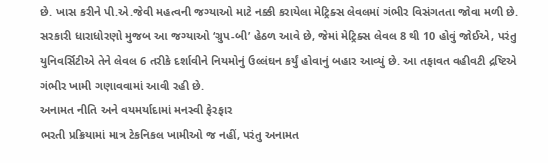છે. ખાસ કરીને પી.એ.જેવી મહત્વની જગ્યાઓ માટે નક્કી કરાયેલા મેટ્રિક્સ લેવલમાં ગંભીર વિસંગતતા જોવા મળી છે. સરકારી ધારાધોરણો મુજબ આ જગ્યાઓ ‘ગ્રુપ-બી’ હેઠળ આવે છે, જેમાં મેટ્રિક્સ લેવલ 8 થી 10 હોવું જોઈએ, પરંતુ યુનિવર્સિટીએ તેને લેવલ 6 તરીકે દર્શાવીને નિયમોનું ઉલ્લંઘન કર્યું હોવાનું બહાર આવ્યું છે. આ તફાવત વહીવટી દ્રષ્ટિએ ગંભીર ખામી ગણાવવામાં આવી રહી છે.
અનામત નીતિ અને વયમર્યાદામાં મનસ્વી ફેરફાર
ભરતી પ્રક્રિયામાં માત્ર ટેકનિકલ ખામીઓ જ નહીં, પરંતુ અનામત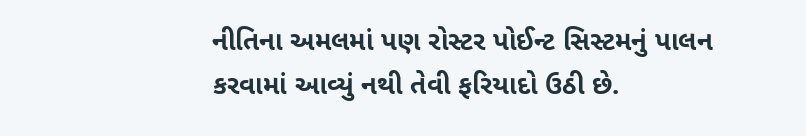નીતિના અમલમાં પણ રોસ્ટર પોઈન્ટ સિસ્ટમનું પાલન કરવામાં આવ્યું નથી તેવી ફરિયાદો ઉઠી છે.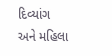દિવ્યાંગ અને મહિલા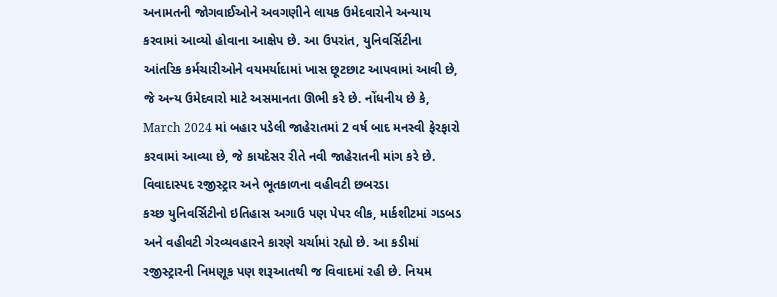અનામતની જોગવાઈઓને અવગણીને લાયક ઉમેદવારોને અન્યાય કરવામાં આવ્યો હોવાના આક્ષેપ છે. આ ઉપરાંત, યુનિવર્સિટીના આંતરિક કર્મચારીઓને વયમર્યાદામાં ખાસ છૂટછાટ આપવામાં આવી છે, જે અન્ય ઉમેદવારો માટે અસમાનતા ઊભી કરે છે. નોંધનીય છે કે, March 2024 માં બહાર પડેલી જાહેરાતમાં 2 વર્ષ બાદ મનસ્વી ફેરફારો કરવામાં આવ્યા છે, જે કાયદેસર રીતે નવી જાહેરાતની માંગ કરે છે.
વિવાદાસ્પદ રજીસ્ટ્રાર અને ભૂતકાળના વહીવટી છબરડા
કચ્છ યુનિવર્સિટીનો ઇતિહાસ અગાઉ પણ પેપર લીક, માર્કશીટમાં ગડબડ અને વહીવટી ગેરવ્યવહારને કારણે ચર્ચામાં રહ્યો છે. આ કડીમાં રજીસ્ટ્રારની નિમણૂક પણ શરૂઆતથી જ વિવાદમાં રહી છે. નિયમ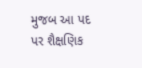મુજબ આ પદ પર શૈક્ષણિક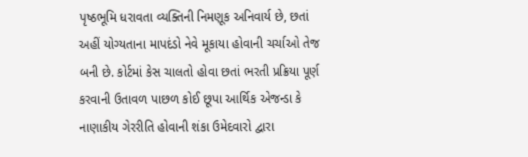પૃષ્ઠભૂમિ ધરાવતા વ્યક્તિની નિમણૂક અનિવાર્ય છે, છતાં અહીં યોગ્યતાના માપદંડો નેવે મૂકાયા હોવાની ચર્ચાઓ તેજ બની છે. કોર્ટમાં કેસ ચાલતો હોવા છતાં ભરતી પ્રક્રિયા પૂર્ણ કરવાની ઉતાવળ પાછળ કોઈ છૂપા આર્થિક એજન્ડા કે નાણાકીય ગેરરીતિ હોવાની શંકા ઉમેદવારો દ્વારા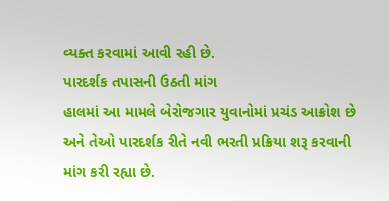વ્યક્ત કરવામાં આવી રહી છે.
પારદર્શક તપાસની ઉઠતી માંગ
હાલમાં આ મામલે બેરોજગાર યુવાનોમાં પ્રચંડ આક્રોશ છે અને તેઓ પારદર્શક રીતે નવી ભરતી પ્રક્રિયા શરૂ કરવાની માંગ કરી રહ્યા છે.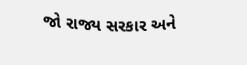જો રાજ્ય સરકાર અને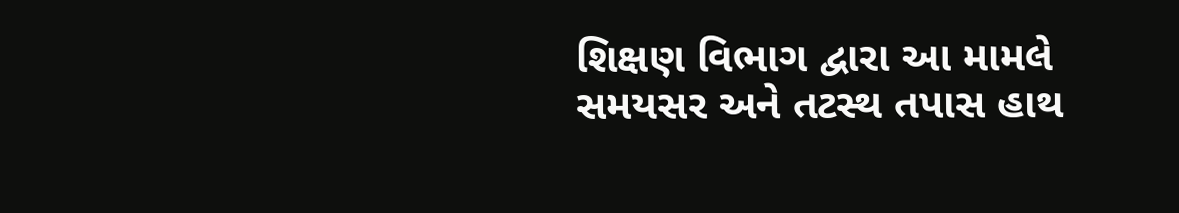શિક્ષણ વિભાગ દ્વારા આ મામલે સમયસર અને તટસ્થ તપાસ હાથ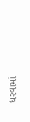ધરવામાં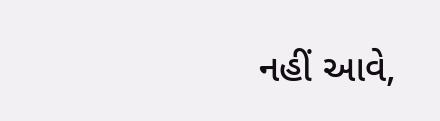નહીં આવે,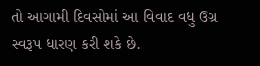તો આગામી દિવસોમાં આ વિવાદ વધુ ઉગ્ર સ્વરૂપ ધારણ કરી શકે છે.